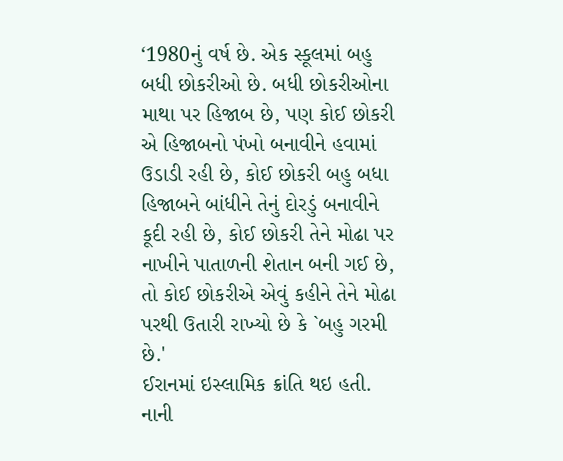‘1980નું વર્ષ છે. એક સ્કૂલમાં બહુ બધી છોકરીઓ છે. બધી છોકરીઓના માથા પર હિજાબ છે, પણ કોઈ છોકરી એ હિજાબનો પંખો બનાવીને હવામાં ઉડાડી રહી છે, કોઈ છોકરી બહુ બધા હિજાબને બાંધીને તેનું દોરડું બનાવીને કૂદી રહી છે, કોઈ છોકરી તેને મોઢા પર નાખીને પાતાળની શેતાન બની ગઈ છે, તો કોઈ છોકરીએ એવું કહીને તેને મોઢા પરથી ઉતારી રાખ્યો છે કે `બહુ ગરમી છે.'
ઈરાનમાં ઇસ્લામિક ક્રાંતિ થઇ હતી. નાની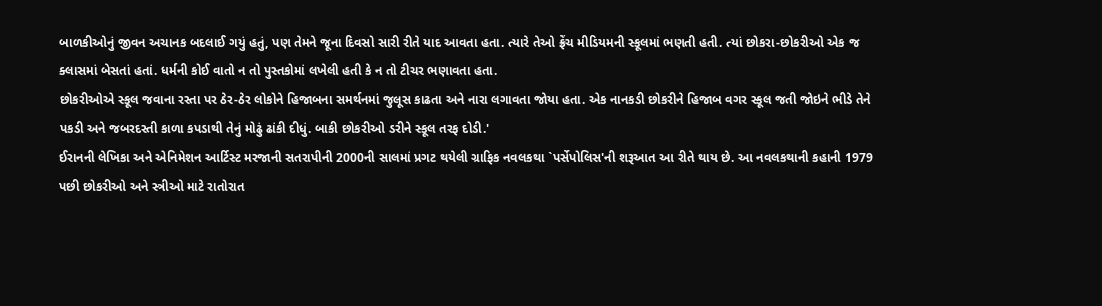બાળકીઓનું જીવન અચાનક બદલાઈ ગયું હતું, પણ તેમને જૂના દિવસો સારી રીતે યાદ આવતા હતા. ત્યારે તેઓ ફ્રેંચ મીડિયમની સ્કૂલમાં ભણતી હતી. ત્યાં છોકરા-છોકરીઓ એક જ ક્લાસમાં બેસતાં હતાં. ધર્મની કોઈ વાતો ન તો પુસ્તકોમાં લખેલી હતી કે ન તો ટીચર ભણાવતા હતા.
છોકરીઓએ સ્કૂલ જવાના રસ્તા પર ઠેર-ઠેર લોકોને હિજાબના સમર્થનમાં જુલૂસ કાઢતા અને નારા લગાવતા જોયા હતા. એક નાનકડી છોકરીને હિજાબ વગર સ્કૂલ જતી જોઇને ભીડે તેને પકડી અને જબરદસ્તી કાળા કપડાથી તેનું મોઢું ઢાંકી દીધું. બાકી છોકરીઓ ડરીને સ્કૂલ તરફ દોડી.'
ઈરાનની લેખિકા અને એનિમેશન આર્ટિસ્ટ મરજાની સતરાપીની 2000ની સાલમાં પ્રગટ થયેલી ગ્રાફિક નવલકથા `પર્સેપોલિસ'ની શરૂઆત આ રીતે થાય છે. આ નવલકથાની કહાની 1979 પછી છોકરીઓ અને સ્ત્રીઓ માટે રાતોરાત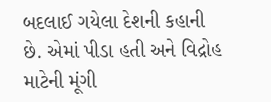બદલાઈ ગયેલા દેશની કહાની છે. એમાં પીડા હતી અને વિદ્રોહ માટેની મૂંગી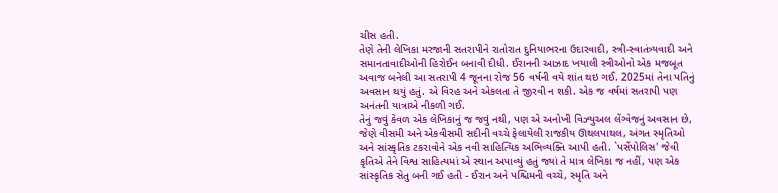ચીસ હતી.
તેણે તેની લેખિકા મરજાની સતરાપીને રાતોરાત દુનિયાભરના ઉદારવાદી, સ્ત્રી-સ્વાતંત્ર્યવાદી અને સમાનતાવાદીઓની હિરોઈન બનાવી દીધી. ઈરાનની આઝાદ ખયાલી સ્ત્રીઓનો એક મજબૂત અવાજ બનેલી આ સતરાપી 4 જૂનના રોજ 56 વર્ષની વયે શાંત થઇ ગઈ. 2025માં તેના પતિનું અવસાન થયું હતું. એ વિરહ અને એકલતા તે જીરવી ન શકી. એક જ વર્ષમાં સતરાપી પણ અનંતની યાત્રાએ નીકળી ગઈ.
તેનું જવું કેવળ એક લેખિકાનું જ જવું નથી, પણ એ અનોખી વિઝ્યુઅલ લેંગ્વેજનું અવસાન છે, જેણે વીસમી અને એકવીસમી સદીની વચ્ચે ફેલાયેલી રાજકીય ઊથલપાથલ, અંગત સ્મૃતિઓ અને સાંસ્કૃતિક ટકરાવોને એક નવી સાહિત્યિક અભિવ્યક્તિ આપી હતી. `પર્સેપોલિસ' જેવી કૃતિએ તેને વિશ્વ સાહિત્યમાં એ સ્થાન અપાવ્યું હતું જ્યાં તે માત્ર લેખિકા જ નહીં, પણ એક સાંસ્કૃતિક સેતુ બની ગઈ હતી - ઈરાન અને પશ્ચિમની વચ્ચે, સ્મૃતિ અને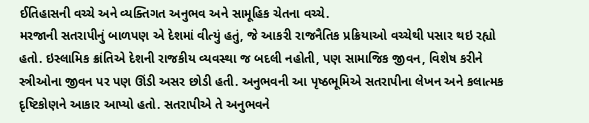ઈતિહાસની વચ્ચે અને વ્યક્તિગત અનુભવ અને સામૂહિક ચેતના વચ્ચે.
મરજાની સતરાપીનું બાળપણ એ દેશમાં વીત્યું હતું, જે આકરી રાજનૈતિક પ્રક્રિયાઓ વચ્ચેથી પસાર થઇ રહ્યો હતો. ઇસ્લામિક ક્રાંતિએ દેશની રાજકીય વ્યવસ્થા જ બદલી નહોતી, પણ સામાજિક જીવન, વિશેષ કરીને સ્ત્રીઓના જીવન પર પણ ઊંડી અસર છોડી હતી. અનુભવની આ પૃષ્ઠભૂમિએ સતરાપીના લેખન અને કલાત્મક દૃષ્ટિકોણને આકાર આપ્યો હતો. સતરાપીએ તે અનુભવને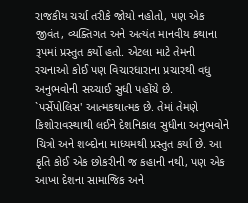રાજકીય ચર્ચા તરીકે જોયો નહોતો, પણ એક જીવંત, વ્યક્તિગત અને અત્યંત માનવીય કથાના રૂપમાં પ્રસ્તુત કર્યો હતો. એટલા માટે તેમની રચનાઓ કોઈ પણ વિચારધારાના પ્રચારથી વધુ અનુભવોની સચ્ચાઈ સુધી પહોંચે છે.
`પર્સેપોલિસ' આત્મકથાત્મક છે. તેમાં તેમણે કિશોરાવસ્થાથી લઈને દેશનિકાલ સુધીના અનુભવોને ચિત્રો અને શબ્દોના માધ્યમથી પ્રસ્તુત કર્યા છે. આ કૃતિ કોઈ એક છોકરીની જ કહાની નથી, પણ એક આખા દેશના સામાજિક અને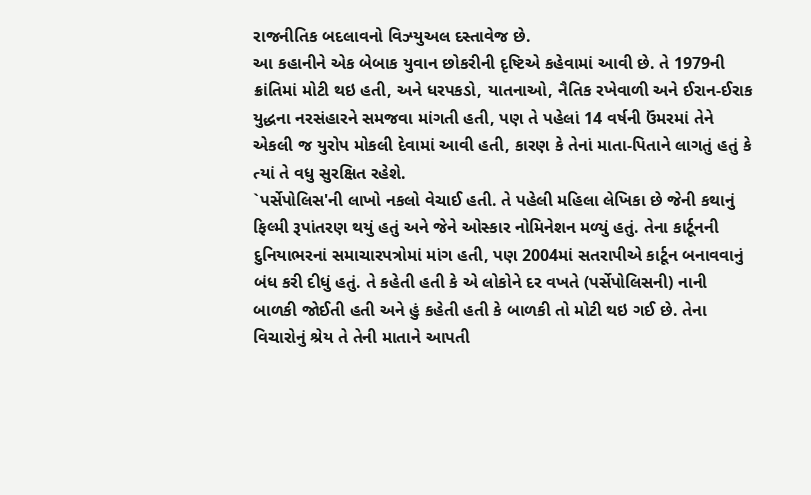રાજનીતિક બદલાવનો વિઝ્યુઅલ દસ્તાવેજ છે.
આ કહાનીને એક બેબાક યુવાન છોકરીની દૃષ્ટિએ કહેવામાં આવી છે. તે 1979ની ક્રાંતિમાં મોટી થઇ હતી, અને ધરપકડો, યાતનાઓ, નૈતિક રખેવાળી અને ઈરાન-ઈરાક યુદ્ધના નરસંહારને સમજવા માંગતી હતી, પણ તે પહેલાં 14 વર્ષની ઉંમરમાં તેને એકલી જ યુરોપ મોકલી દેવામાં આવી હતી, કારણ કે તેનાં માતા-પિતાને લાગતું હતું કે ત્યાં તે વધુ સુરક્ષિત રહેશે.
`પર્સેપોલિસ'ની લાખો નકલો વેચાઈ હતી. તે પહેલી મહિલા લેખિકા છે જેની કથાનું ફિલ્મી રૂપાંતરણ થયું હતું અને જેને ઓસ્કાર નોમિનેશન મળ્યું હતું. તેના કાર્ટૂનની દુનિયાભરનાં સમાચારપત્રોમાં માંગ હતી, પણ 2004માં સતરાપીએ કાર્ટૂન બનાવવાનું બંધ કરી દીધું હતું. તે કહેતી હતી કે એ લોકોને દર વખતે (પર્સેપોલિસની) નાની બાળકી જોઈતી હતી અને હું કહેતી હતી કે બાળકી તો મોટી થઇ ગઈ છે. તેના વિચારોનું શ્રેય તે તેની માતાને આપતી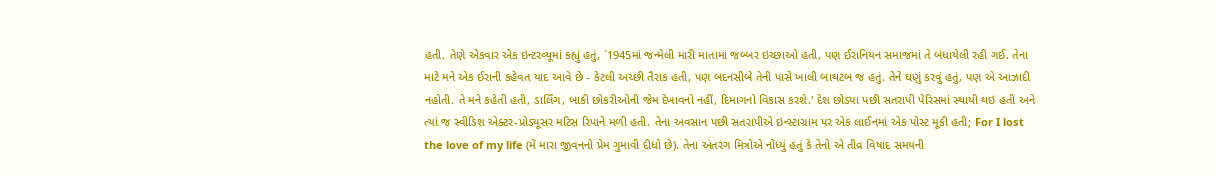હતી. તેણે એકવાર એક ઇન્ટરવ્યૂમાં કહ્યું હતું, `1945માં જન્મેલી મારી માતામાં જબ્બર ઇચ્છાઓ હતી, પણ ઈરાનિયન સમાજમાં તે બંધાયેલી રહી ગઈ. તેના માટે મને એક ઈરાની કહેવત યાદ આવે છે - કેટલી અચ્છી તૈરાક હતી, પણ બદનસીબે તેની પાસે ખાલી બાથટબ જ હતું. તેને ઘણું કરવું હતું, પણ એ આઝાદી નહોતી. તે મને કહેતી હતી, ડાર્લિંગ, બાકી છોકરીઓની જેમ દેખાવનો નહીં, દિમાગનો વિકાસ કરશે.' દેશ છોડ્યા પછી સતરાપી પેરિસમાં સ્થાયી થઇ હતી અને ત્યાં જ સ્વીડિશ એક્ટર-પ્રોડ્યૂસર મટિસ રિપાને મળી હતી. તેના અવસાન પછી સતરાપીએ ઇન્સ્ટાગ્રામ પર એક લાઈનમાં એક પોસ્ટ મૂકી હતી; For I lost the love of my life (મેં મારા જીવનનો પ્રેમ ગુમાવી દીધો છે). તેના અંતરંગ મિત્રોએ નોંધ્યું હતું કે તેનો એ તીવ્ર વિષાદ સમયની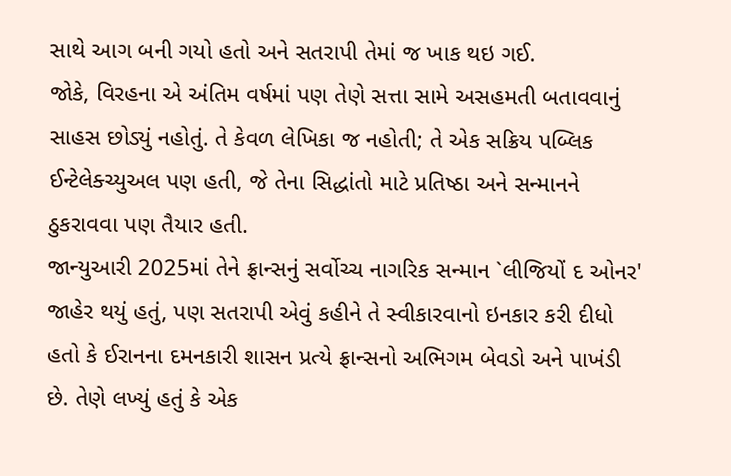સાથે આગ બની ગયો હતો અને સતરાપી તેમાં જ ખાક થઇ ગઈ.
જોકે, વિરહના એ અંતિમ વર્ષમાં પણ તેણે સત્તા સામે અસહમતી બતાવવાનું સાહસ છોડ્યું નહોતું. તે કેવળ લેખિકા જ નહોતી; તે એક સક્રિય પબ્લિક ઈન્ટેલેક્ચ્યુઅલ પણ હતી, જે તેના સિદ્ધાંતો માટે પ્રતિષ્ઠા અને સન્માનને ઠુકરાવવા પણ તૈયાર હતી.
જાન્યુઆરી 2025માં તેને ફ્રાન્સનું સર્વોચ્ચ નાગરિક સન્માન `લીજિયોં દ ઓનર' જાહેર થયું હતું, પણ સતરાપી એવું કહીને તે સ્વીકારવાનો ઇનકાર કરી દીધો હતો કે ઈરાનના દમનકારી શાસન પ્રત્યે ફ્રાન્સનો અભિગમ બેવડો અને પાખંડી છે. તેણે લખ્યું હતું કે એક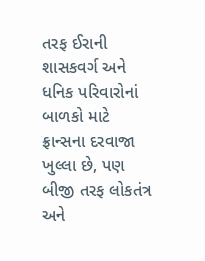તરફ ઈરાની શાસકવર્ગ અને ધનિક પરિવારોનાં બાળકો માટે ફ્રાન્સના દરવાજા ખુલ્લા છે, પણ બીજી તરફ લોકતંત્ર અને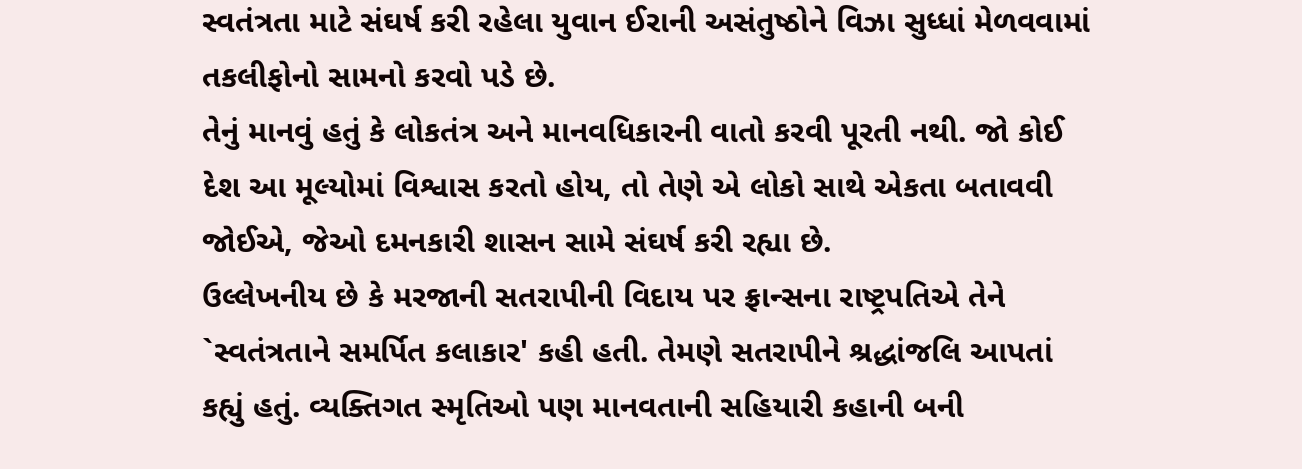સ્વતંત્રતા માટે સંઘર્ષ કરી રહેલા યુવાન ઈરાની અસંતુષ્ઠોને વિઝા સુધ્ધાં મેળવવામાં તકલીફોનો સામનો કરવો પડે છે.
તેનું માનવું હતું કે લોકતંત્ર અને માનવધિકારની વાતો કરવી પૂરતી નથી. જો કોઈ દેશ આ મૂલ્યોમાં વિશ્વાસ કરતો હોય, તો તેણે એ લોકો સાથે એકતા બતાવવી જોઈએ, જેઓ દમનકારી શાસન સામે સંઘર્ષ કરી રહ્યા છે.
ઉલ્લેખનીય છે કે મરજાની સતરાપીની વિદાય પર ફ્રાન્સના રાષ્ટ્રપતિએ તેને `સ્વતંત્રતાને સમર્પિત કલાકાર' કહી હતી. તેમણે સતરાપીને શ્રદ્ધાંજલિ આપતાં કહ્યું હતું. વ્યક્તિગત સ્મૃતિઓ પણ માનવતાની સહિયારી કહાની બની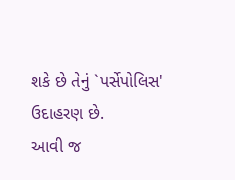શકે છે તેનું `પર્સેપોલિસ' ઉદાહરણ છે.
આવી જ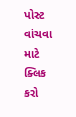પોસ્ટ વાંચવા માટે ક્લિક કરો